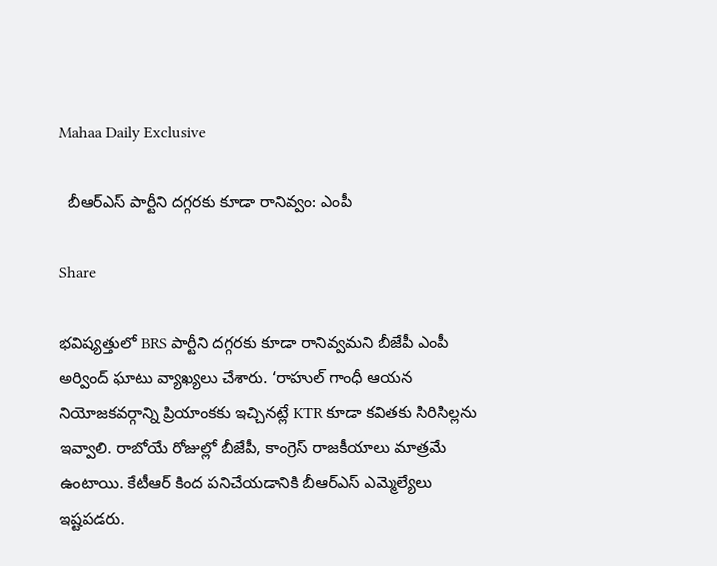Mahaa Daily Exclusive

  బీఆర్‌ఎస్ పార్టీని దగ్గరకు కూడా రానివ్వం: ఎంపీ

Share

భవిష్యత్తులో BRS పార్టీని దగ్గరకు కూడా రానివ్వమని బీజేపీ ఎంపీ అర్వింద్ ఘాటు వ్యాఖ్యలు చేశారు. ‘రాహుల్ గాంధీ ఆయన నియోజకవర్గాన్ని ప్రియాంకకు ఇచ్చినట్లే KTR కూడా కవితకు సిరిసిల్లను ఇవ్వాలి. రాబోయే రోజుల్లో బీజేపీ, కాంగ్రెస్ రాజకీయాలు మాత్రమే ఉంటాయి. కేటీఆర్ కింద పనిచేయడానికి బీఆర్ఎస్ ఎమ్మెల్యేలు ఇష్టపడరు.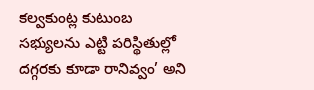కల్వకుంట్ల కుటుంబ సభ్యులను ఎట్టి పరిస్థితుల్లో దగ్గరకు కూడా రానివ్వం’ అని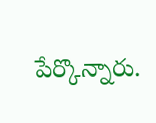పేర్కొన్నారు.